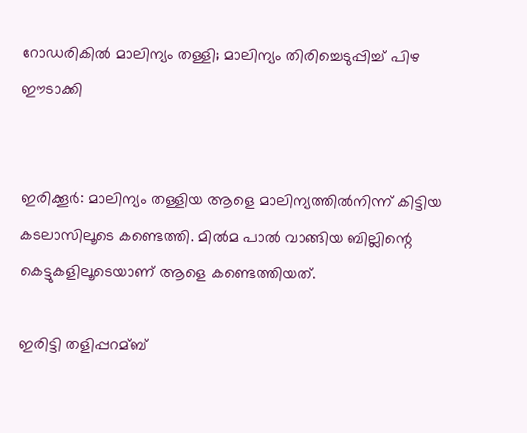റോഡരികില്‍ മാലിന്യം തള്ളി; മാലിന്യം തിരിച്ചെടുപ്പിച്ച്‌ പിഴ ഈടാക്കി


ഇരിക്കൂര്‍: മാലിന്യം തള്ളിയ ആളെ മാലിന്യത്തില്‍നിന്ന്‌ കിട്ടിയ കടലാസിലൂടെ കണ്ടെത്തി. മില്‍മ പാല്‍ വാങ്ങിയ ബില്ലിന്റെ കെട്ടുകളിലൂടെയാണ് ആളെ കണ്ടെത്തിയത്.

ഇരിട്ടി തളിപ്പറമ്ബ്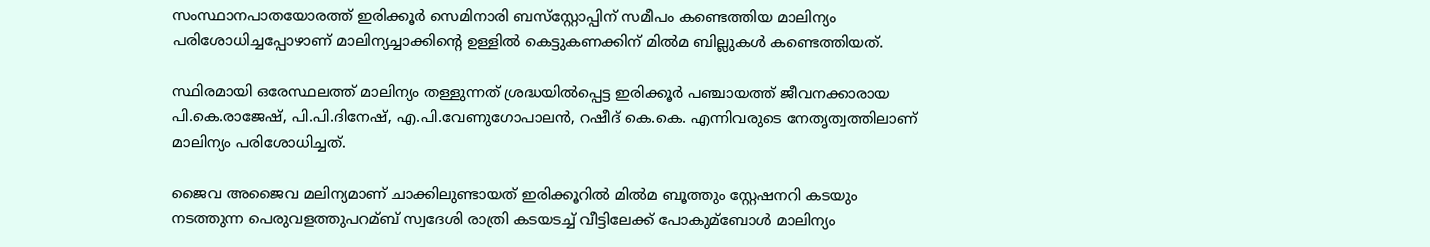സംസ്ഥാനപാതയോരത്ത് ഇരിക്കൂര്‍ സെമിനാരി ബസ്‌സ്റ്റോപ്പിന് സമീപം കണ്ടെത്തിയ മാലിന്യം പരിശോധിച്ചപ്പോഴാണ് മാലിന്യച്ചാക്കിന്റെ ഉള്ളില്‍ കെട്ടുകണക്കിന് മില്‍മ ബില്ലുകള്‍ കണ്ടെത്തിയത്.

സ്ഥിരമായി ഒരേസ്ഥലത്ത് മാലിന്യം തള്ളുന്നത് ശ്രദ്ധയില്‍പ്പെട്ട ഇരിക്കൂര്‍ പഞ്ചായത്ത് ജീവനക്കാരായ പി.കെ.രാജേഷ്, പി.പി.ദിനേഷ്, എ.പി.വേണുഗോപാലന്‍, റഷീദ് കെ.കെ. എന്നിവരുടെ നേതൃത്വത്തിലാണ് മാലിന്യം പരിശോധിച്ചത്.

ജൈവ അജൈവ മലിന്യമാണ് ചാക്കിലുണ്ടായത് ഇരിക്കൂറില്‍ മില്‍മ ബൂത്തും സ്റ്റേഷനറി കടയും നടത്തുന്ന പെരുവളത്തുപറമ്ബ് സ്വദേശി രാത്രി കടയടച്ച്‌ വീട്ടിലേക്ക് പോകുമ്ബോള്‍ മാലിന്യം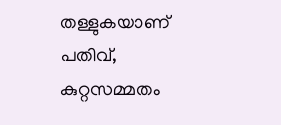തള്ളുകയാണ് പതിവ്, കുറ്റസമ്മതം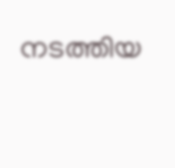നടത്തിയ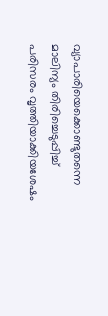വ്യാപാരിയെക്കൊണ്ടുതന്നെ മാലിന്യം തിരിച്ചെടുപ്പിച്ച്‌ പരിസരം വൃത്തിയാക്കിയശേഷം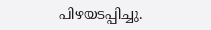പിഴയടപ്പിച്ചു.